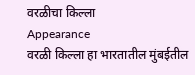वरळीचा किल्ला
Appearance
वरळी किल्ला हा भारतातील मुंबईतील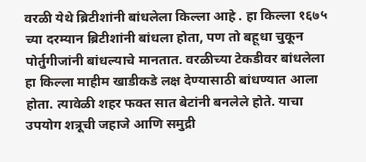वरळी येथे ब्रिटीशांनी बांधलेला किल्ला आहे . हा किल्ला १६७५ च्या दरम्यान ब्रिटीशांनी बांधला होता, पण तो बहूधा चुकून पोर्तुगीजांनी बांधल्याचे मानतात. वरळीच्या टेकडीवर बांधलेला हा किल्ला माहीम खाडीकडे लक्ष देण्यासाठी बांधण्यात आला होता. त्यावेळी शहर फक्त सात बेटांनी बनलेले होते. याचा उपयोग शत्रूची जहाजे आणि समुद्री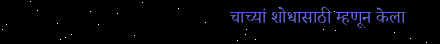चाच्यां शोधासाठी म्हणून केला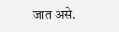जात असे.